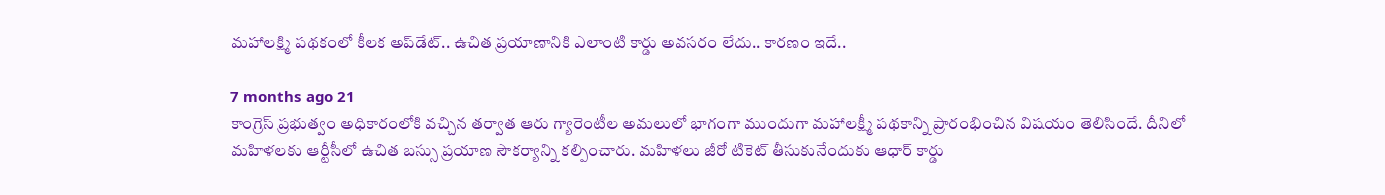మహాలక్ష్మి పథకంలో కీలక ‌అప్‌డేట్.. ఉచిత ప్రయాణానికి ఎలాంటి కార్డు అవసరం లేదు.. కారణం ఇదే..

7 months ago 21
కాంగ్రెస్ ప్రభుత్వం అధికారంలోకి వచ్చిన తర్వాత ఆరు గ్యారెంటీల అమలులో భాగంగా ముందుగా మహాలక్ష్మీ పథకాన్ని ప్రారంభించిన విషయం తెలిసిందే. దీనిలో మహిళలకు ఆర్టీసీలో ఉచిత బస్సు ప్రయాణ సౌకర్యాన్ని కల్పించారు. మహిళలు జీరో టికెట్ తీసుకునేందుకు ఆధార్ కార్డు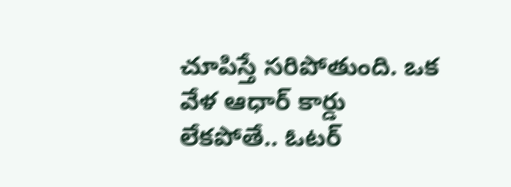చూపిస్తే సరిపోతుంది. ఒక వేళ ఆధార్ కార్డు లేకపోతే.. ఓటర్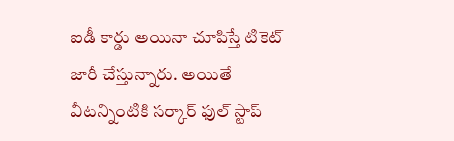ఐడీ కార్డు అయినా చూపిస్తే టికెట్ జారీ చేస్తున్నారు. అయితే వీటన్నింటికి సర్కార్ ఫుల్ స్టాప్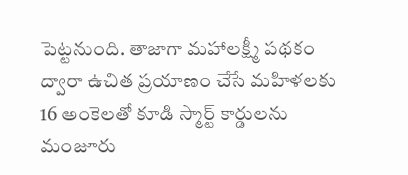పెట్టనుంది. తాజాగా మహాలక్ష్మీ పథకం ద్వారా ఉచిత ప్రయాణం చేసే మహిళలకు 16 అంకెలతో కూడి స్మార్ట్ కార్డులను మంజూరు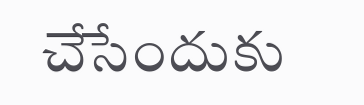చేసేందుకు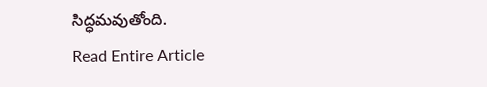సిద్ధమవుతోంది.
Read Entire Article